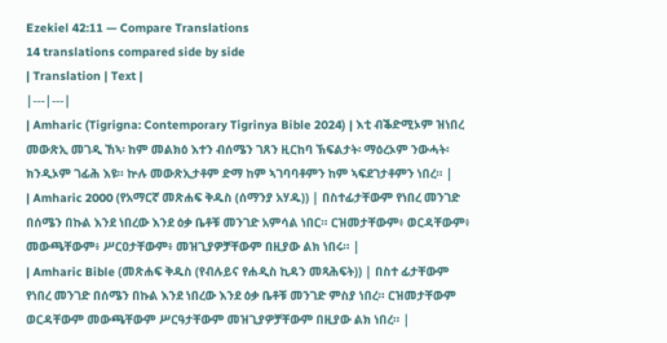Ezekiel 42:11 — Compare Translations
14 translations compared side by side
| Translation | Text |
|---|---|
| Amharic (Tigrigna: Contemporary Tigrinya Bible 2024) | እቲ ብቕድሚኦም ዝነበረ መውጽኢ መገዲ ኸኣ፡ ከም መልክዕ እተን ብሰሜን ገጸን ዚርከባ ኽፍልታት፡ ማዕረኦም ንውሓት፡ ክንዲኦም ገፊሕ እዩ። ኵሉ መውጽኢታቶም ድማ ከም ኣገባባቶምን ከም ኣፍደገታቶምን ነበረ። |
| Amharic 2000 (የአማርኛ መጽሐፍ ቅዱስ (ሰማንያ አሃዱ)) | በስተፊታቸውም የነበረ መንገድ በሰሜን በኩል እንደ ነበረው እንደ ዕቃ ቤቶቹ መንገድ አምሳል ነበር። ርዝመታቸውም፥ ወርዳቸውም፥ መውጫቸውም፥ ሥርዐታቸውም፥ መዝጊያዎቻቸውም በዚያው ልክ ነበሩ። |
| Amharic Bible (መጽሐፍ ቅዱስ (የብሉይና የሐዲስ ኪዳን መጻሕፍት)) | በስተ ፊታቸውም የነበረ መንገድ በሰሜን በኩል እንደ ነበረው እንደ ዕቃ ቤቶቹ መንገድ ምስያ ነበረ። ርዝመታቸውም ወርዳቸውም መውጫቸውም ሥርዓታቸውም መዝጊያዎቻቸውም በዚያው ልክ ነበረ። |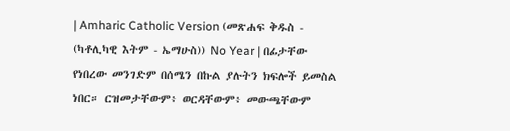| Amharic Catholic Version (መጽሐፍ ቅዱስ - (ካቶሊካዊ እትም - ኤማሁስ)) No Year | በፊታቸው የነበረው መንገድም በሰሜን በኩል ያሉትን ክፍሎች ይመስል ነበር። ርዝመታቸውም፥ ወርዳቸውም፥ መውጫቸውም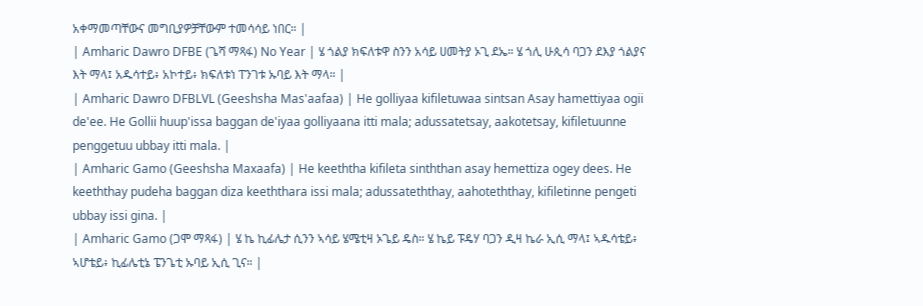አቀማመጣቸውና መግቢያዎቻቸውም ተመሳሳይ ነበር። |
| Amharic Dawro DFBE (ጌሻ ማጻፋ) No Year | ሄ ጎልያ ክፍለቱዋ ስንን አሳይ ሀመትያ ኦጊ ደኤ። ሄ ጎሊ ሁጲሳ ባጋን ደእያ ጎልያና እት ማላ፤ አዱሳተይ፥ አኮተይ፥ ክፍለቱነ ፐንገቱ ኡባይ እት ማላ። |
| Amharic Dawro DFBLVL (Geeshsha Mas'aafaa) | He golliyaa kifiletuwaa sintsan Asay hamettiyaa ogii de'ee. He Gollii huup'issa baggan de'iyaa golliyaana itti mala; adussatetsay, aakotetsay, kifiletuunne penggetuu ubbay itti mala. |
| Amharic Gamo (Geeshsha Maxaafa) | He keeththa kifileta sinththan asay hemettiza ogey dees. He keeththay pudeha baggan diza keeththara issi mala; adussateththay, aahoteththay, kifiletinne pengeti ubbay issi gina. |
| Amharic Gamo (ጋሞ ማጻፋ) | ሄ ኬ ኪፊሌታ ሲንን ኣሳይ ሄሜቲዛ ኦጌይ ዴስ። ሄ ኬይ ፑዴሃ ባጋን ዲዛ ኬራ ኢሲ ማላ፤ ኣዱሳቴይ፥ ኣሆቴይ፥ ኪፊሌቲኔ ፔንጌቲ ኡባይ ኢሲ ጊና። |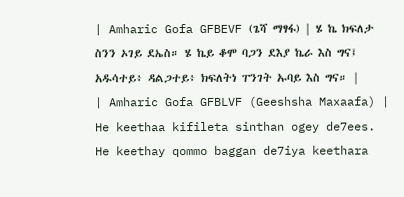| Amharic Gofa GFBEVF (ጌሻ ማፃፋ) | ሄ ኬ ክፍለታ ስንን ኦገይ ደኤስ። ሄ ኬይ ቆሞ ባጋን ደእያ ኬራ እስ ግና፤ አዱሳተይ፥ ዳልጋተይ፥ ክፍለትነ ፐንገት ኡባይ እስ ግና። |
| Amharic Gofa GFBLVF (Geeshsha Maxaafa) | He keethaa kifileta sinthan ogey de7ees. He keethay qommo baggan de7iya keethara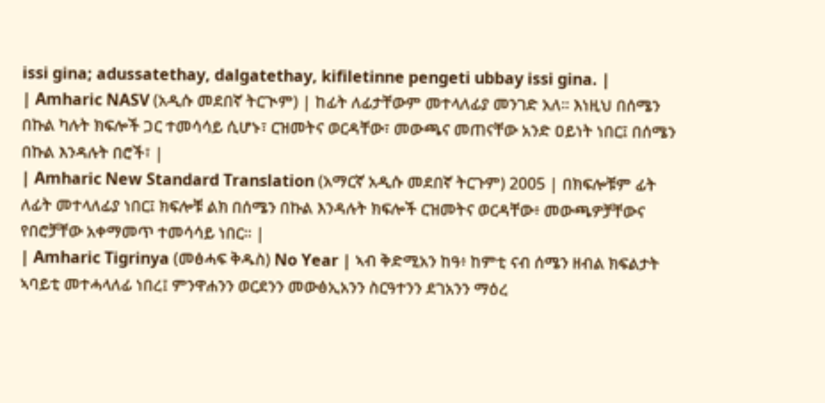issi gina; adussatethay, dalgatethay, kifiletinne pengeti ubbay issi gina. |
| Amharic NASV (አዲሱ መደበኛ ትርጒም) | ከፊት ለፊታቸውም መተላለፊያ መንገድ አለ። እነዚህ በሰሜን በኩል ካሉት ክፍሎች ጋር ተመሳሳይ ሲሆኑ፣ ርዝመትና ወርዳቸው፣ መውጫና መጠናቸው አንድ ዐይነት ነበር፤ በሰሜን በኩል እንዳሉት በሮች፣ |
| Amharic New Standard Translation (አማርኛ አዲሱ መደበኛ ትርጉም) 2005 | በክፍሎቹም ፊት ለፊት መተላለፊያ ነበር፤ ክፍሎቹ ልክ በሰሜን በኩል እንዳሉት ክፍሎች ርዝመትና ወርዳቸው፥ መውጫዎቻቸውና የበሮቻቸው አቀማመጥ ተመሳሳይ ነበር። |
| Amharic Tigrinya (መፅሓፍ ቅዱስ) No Year | ኣብ ቅድሚአን ከዓ፥ ከምቲ ናብ ሰሜን ዘብል ክፍልታት ኣባይቲ መተሓላለፊ ነበረ፤ ምንዋሐንን ወርደንን መውፅኢአንን ስርዓተንን ደገአንን ማዕረ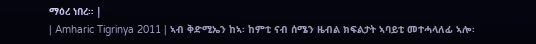ማዕረ ነበረ። |
| Amharic Tigrinya 2011 | ኣብ ቅድሚኤን ከኣ፡ ከምቲ ናብ ሰሜን ዜብል ክፍልታት ኣባይቲ መተሓላለፊ ኣሎ፡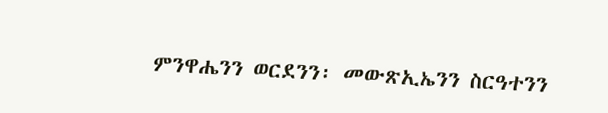ምንዋሔንን ወርደንን፡ መውጽኢኤንን ስርዓተንን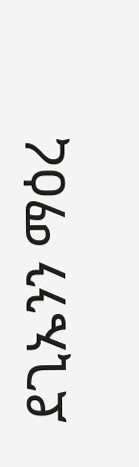ደጊኤንን ማዕረ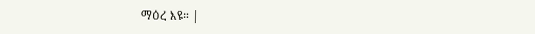ማዕረ እዩ። |